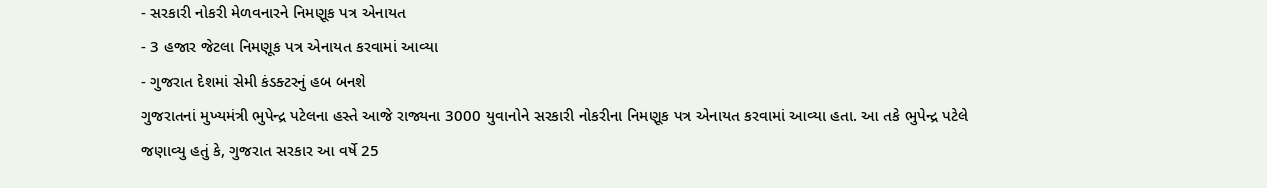- સરકારી નોકરી મેળવનારને નિમણૂક પત્ર એનાયત
- 3 હજાર જેટલા નિમણૂક પત્ર એનાયત કરવામાં આવ્યા
- ગુજરાત દેશમાં સેમી કંડક્ટરનું હબ બનશે
ગુજરાતનાં મુખ્યમંત્રી ભુપેન્દ્ર પટેલના હસ્તે આજે રાજ્યના 3000 યુવાનોને સરકારી નોકરીના નિમણૂક પત્ર એનાયત કરવામાં આવ્યા હતા. આ તકે ભુપેન્દ્ર પટેલે જણાવ્યુ હતું કે, ગુજરાત સરકાર આ વર્ષે 25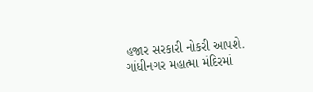હજાર સરકારી નોકરી આપશે. ગાંધીનગર મહાત્મા મંદિરમાં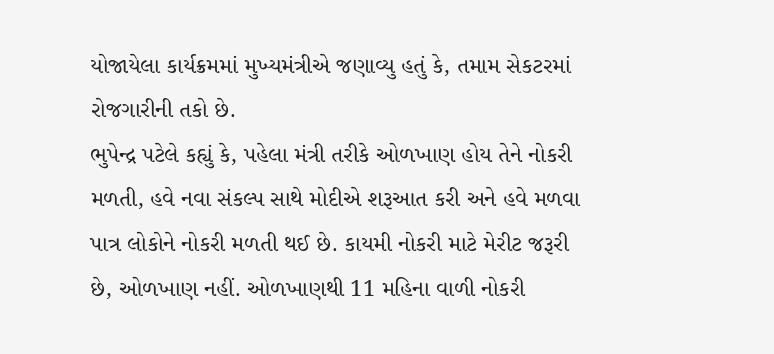યોજાયેલા કાર્યક્રમમાં મુખ્યમંત્રીએ જણાવ્યુ હતું કે, તમામ સેકટરમાં રોજગારીની તકો છે.
ભુપેન્દ્ર પટેલે કહ્યું કે, પહેલા મંત્રી તરીકે ઓળખાણ હોય તેને નોકરી મળતી, હવે નવા સંકલ્પ સાથે મોદીએ શરૂઆત કરી અને હવે મળવા પાત્ર લોકોને નોકરી મળતી થઈ છે. કાયમી નોકરી માટે મેરીટ જરૂરી છે, ઓળખાણ નહીં. ઓળખાણથી 11 મહિના વાળી નોકરી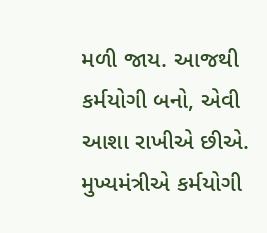મળી જાય. આજથી કર્મયોગી બનો, એવી આશા રાખીએ છીએ. મુખ્યમંત્રીએ કર્મયોગી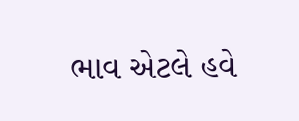ભાવ એટલે હવે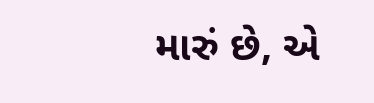મારું છે, એ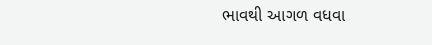ભાવથી આગળ વધવા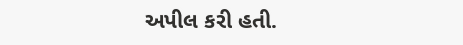અપીલ કરી હતી.